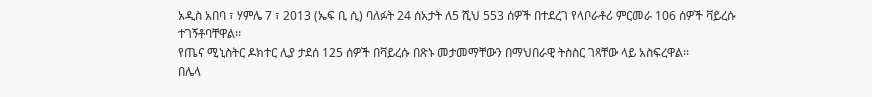አዲስ አበባ ፣ ሃምሌ 7 ፣ 2013 (ኤፍ ቢ ሲ) ባለፉት 24 ሰአታት ለ5 ሺህ 553 ሰዎች በተደረገ የላቦራቶሪ ምርመራ 106 ሰዎች ቫይረሱ ተገኝቶባቸዋል፡፡
የጤና ሚኒስትር ዶክተር ሊያ ታደሰ 125 ሰዎች በቫይረሱ በጽኑ መታመማቸውን በማህበራዊ ትስስር ገጻቸው ላይ አስፍረዋል፡፡
በሌላ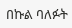በኩል ባለፉት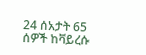24 ሰአታት 65 ሰዎች ከቫይረሱ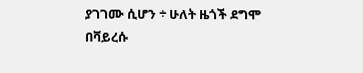ያገገሙ ሲሆን ÷ ሁለት ዜጎች ደግሞ በቫይረሱ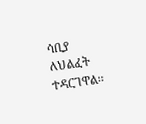ሳቢያ ለህልፈት ተዳርገዋል፡፡